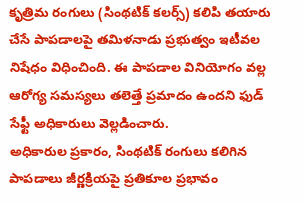కృత్రిమ రంగులు (సింథటిక్ కలర్స్) కలిపి తయారు చేసే పాపడాలపై తమిళనాడు ప్రభుత్వం ఇటీవల నిషేధం విధించింది. ఈ పాపడాల వినియోగం వల్ల ఆరోగ్య సమస్యలు తలెత్తే ప్రమాదం ఉందని ఫుడ్ సేఫ్టీ అధికారులు వెల్లడించారు.
అధికారుల ప్రకారం, సింథటిక్ రంగులు కలిగిన పాపడాలు జీర్ణక్రియపై ప్రతికూల ప్రభావం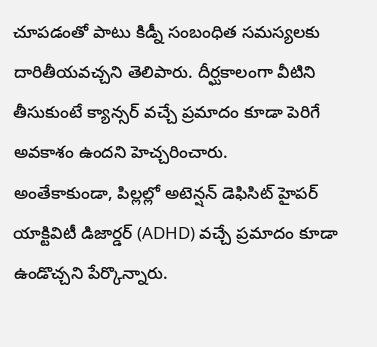చూపడంతో పాటు కిడ్నీ సంబంధిత సమస్యలకు దారితీయవచ్చని తెలిపారు. దీర్ఘకాలంగా వీటిని తీసుకుంటే క్యాన్సర్ వచ్చే ప్రమాదం కూడా పెరిగే అవకాశం ఉందని హెచ్చరించారు.
అంతేకాకుండా, పిల్లల్లో అటెన్షన్ డెఫిసిట్ హైపర్ యాక్టివిటీ డిజార్డర్ (ADHD) వచ్చే ప్రమాదం కూడా ఉండొచ్చని పేర్కొన్నారు.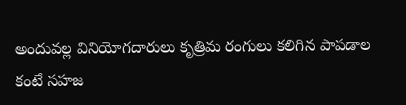అందువల్ల వినియోగదారులు కృత్రిమ రంగులు కలిగిన పాపడాల కంటే సహజ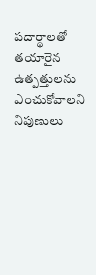పదార్థాలతో తయారైన ఉత్పత్తులను ఎంచుకోవాలని నిపుణులు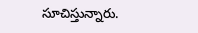సూచిస్తున్నారు.